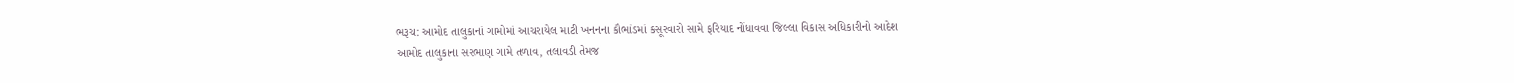ભરૂચ: આમોદ તાલુકાનાં ગામોમાં આચરાયેલ માટી ખનનના કૌભાંડમાં કસૂરવારો સામે ફરિયાદ નોંધાવવા જિલ્લા વિકાસ અધિકારીનો આદેશ
આમોદ તાલુકાના સરભાણ ગામે તળાવ, તલાવડી તેમજ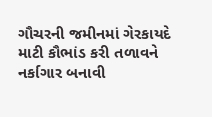ગૌચરની જમીનમાં ગેરકાયદે માટી કૌભાંડ કરી તળાવને નર્કાગાર બનાવી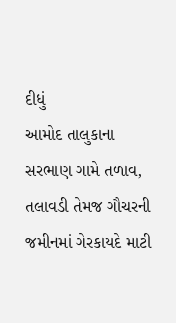દીધું
આમોદ તાલુકાના સરભાણ ગામે તળાવ, તલાવડી તેમજ ગૌચરની જમીનમાં ગેરકાયદે માટી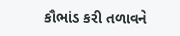કૌભાંડ કરી તળાવને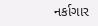નર્કાગાર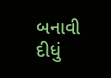બનાવી દીધું